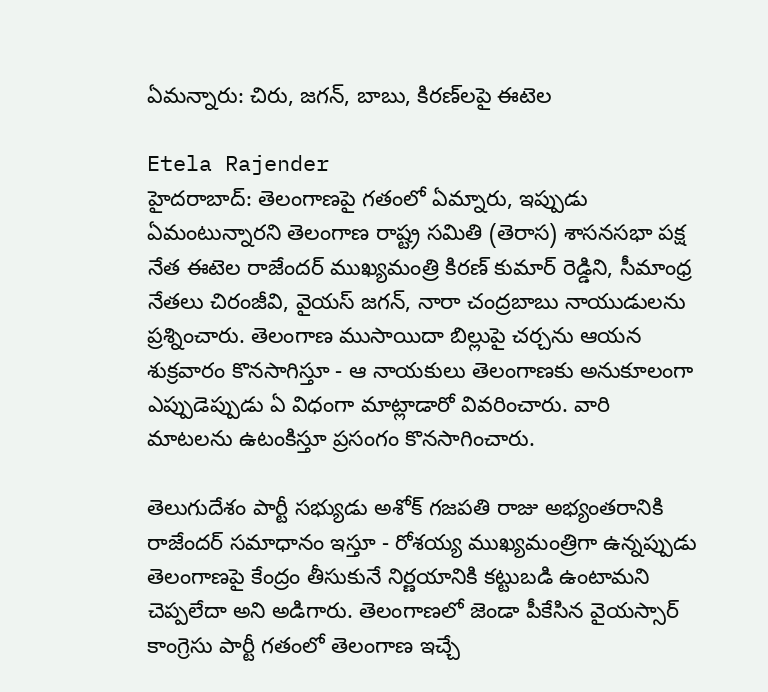ఏమన్నారు: చిరు, జగన్, బాబు, కిరణ్‌లపై ఈటెల

Etela Rajender
హైదరాబాద్: తెలంగాణపై గతంలో ఏమ్నారు, ఇప్పుడు ఏమంటున్నారని తెలంగాణ రాష్ట్ర సమితి (తెరాస) శాసనసభా పక్ష నేత ఈటెల రాజేందర్ ముఖ్యమంత్రి కిరణ్ కుమార్ రెడ్డిని, సీమాంధ్ర నేతలు చిరంజీవి, వైయస్ జగన్, నారా చంద్రబాబు నాయుడులను ప్రశ్నించారు. తెలంగాణ ముసాయిదా బిల్లుపై చర్చను ఆయన శుక్రవారం కొనసాగిస్తూ - ఆ నాయకులు తెలంగాణకు అనుకూలంగా ఎప్పుడెప్పుడు ఏ విధంగా మాట్లాడారో వివరించారు. వారి మాటలను ఉటంకిస్తూ ప్రసంగం కొనసాగించారు.

తెలుగుదేశం పార్టీ సభ్యుడు అశోక్ గజపతి రాజు అభ్యంతరానికి రాజేందర్ సమాధానం ఇస్తూ - రోశయ్య ముఖ్యమంత్రిగా ఉన్నప్పుడు తెలంగాణపై కేంద్రం తీసుకునే నిర్ణయానికి కట్టుబడి ఉంటామని చెప్పలేదా అని అడిగారు. తెలంగాణలో జెండా పీకేసిన వైయస్సార్ కాంగ్రెసు పార్టీ గతంలో తెలంగాణ ఇచ్చే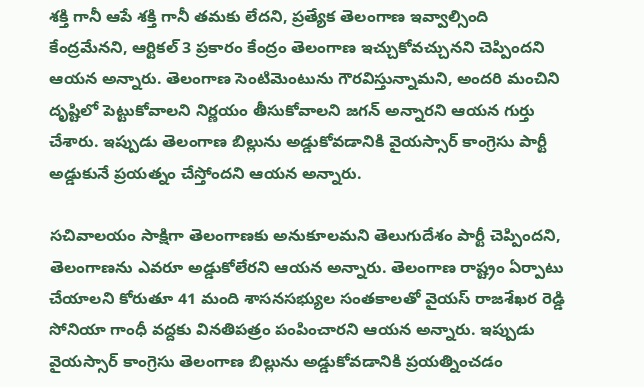శక్తి గానీ ఆపే శక్తి గానీ తమకు లేదని, ప్రత్యేక తెలంగాణ ఇవ్వాల్సింది కేంద్రమేనని, ఆర్టికల్ 3 ప్రకారం కేంద్రం తెలంగాణ ఇచ్చుకోవచ్చునని చెప్పిందని ఆయన అన్నారు. తెలంగాణ సెంటిమెంటును గౌరవిస్తున్నామని, అందరి మంచిని దృష్టిలో పెట్టుకోవాలని నిర్ణయం తీసుకోవాలని జగన్ అన్నారని ఆయన గుర్తు చేశారు. ఇప్పుడు తెలంగాణ బిల్లును అడ్డుకోవడానికి వైయస్సార్ కాంగ్రెసు పార్టీ అడ్డుకునే ప్రయత్నం చేస్తోందని ఆయన అన్నారు.

సచివాలయం సాక్షిగా తెలంగాణకు అనుకూలమని తెలుగుదేశం పార్టీ చెప్పిందని, తెలంగాణను ఎవరూ అడ్డుకోలేరని ఆయన అన్నారు. తెలంగాణ రాష్ట్రం ఏర్పాటు చేయాలని కోరుతూ 41 మంది శాసనసభ్యుల సంతకాలతో వైయస్ రాజశేఖర రెడ్డి సోనియా గాంధీ వద్దకు వినతిపత్రం పంపించారని ఆయన అన్నారు. ఇప్పుడు వైయస్సార్ కాంగ్రెసు తెలంగాణ బిల్లును అడ్డుకోవడానికి ప్రయత్నించడం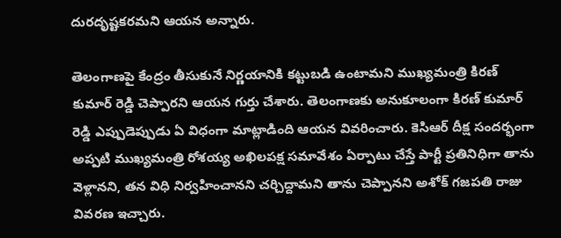దురదృష్టకరమని ఆయన అన్నారు.

తెలంగాణపై కేంద్రం తీసుకునే నిర్ణయానికి కట్టుబడి ఉంటామని ముఖ్యమంత్రి కిరణ్ కుమార్ రెడ్డి చెప్పారని ఆయన గుర్తు చేశారు. తెలంగాణకు అనుకూలంగా కిరణ్ కుమార్ రెడ్డి ఎప్పుడెప్పుడు ఏ విధంగా మాట్లాడింది ఆయన వివరించారు. కెసిఆర్ దీక్ష సందర్భంగా అప్పటి ముఖ్యమంత్రి రోశయ్య అఖిలపక్ష సమావేశం ఏర్పాటు చేస్తే పార్టీ ప్రతినిధిగా తాను వెళ్లానని, తన విధి నిర్వహించానని చర్చిద్దామని తాను చెప్పానని అశోక్ గజపతి రాజు వివరణ ఇచ్చారు.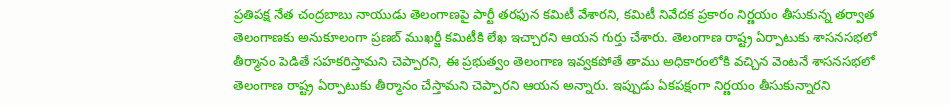ప్రతిపక్ష నేత చంద్రబాబు నాయుడు తెలంగాణపై పార్టీ తరఫున కమిటీ వేశారని, కమిటీ నివేదక ప్రకారం నిర్ణయం తీసుకున్న తర్వాత తెలంగాణకు అనుకూలంగా ప్రణబ్ ముఖర్జీ కమిటీకి లేఖ ఇచ్చారని ఆయన గుర్తు చేశారు. తెలంగాణ రాష్ట్ర ఏర్పాటుకు శాసనసభలో తీర్మానం పెడితే సహకరిస్తామని చెప్పారని, ఈ ప్రభుత్వం తెలంగాణ ఇవ్వకపోతే తాము అధికారంలోకి వచ్చిన వెంటనే శాసనసభలో తెలంగాణ రాష్ట్ర ఏర్పాటుకు తీర్మానం చేస్తామని చెప్పారని ఆయన అన్నారు. ఇప్పుడు ఏకపక్షంగా నిర్ణయం తీసుకున్నారని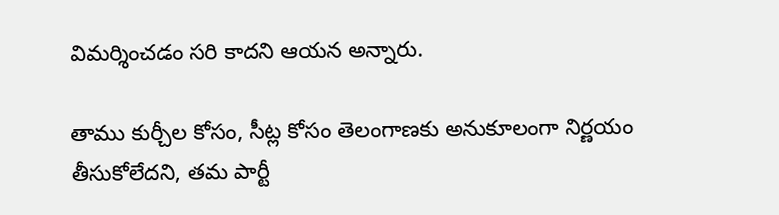విమర్శించడం సరి కాదని ఆయన అన్నారు.

తాము కుర్చీల కోసం, సీట్ల కోసం తెలంగాణకు అనుకూలంగా నిర్ణయం తీసుకోలేదని, తమ పార్టీ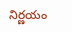నిర్ణయం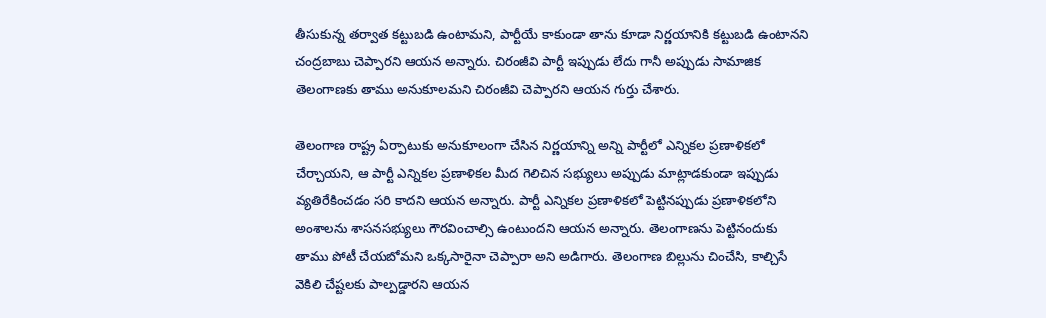తీసుకున్న తర్వాత కట్టుబడి ఉంటామని, పార్టీయే కాకుండా తాను కూడా నిర్ణయానికి కట్టుబడి ఉంటానని చంద్రబాబు చెప్పారని ఆయన అన్నారు. చిరంజీవి పార్టీ ఇప్పుడు లేదు గానీ అప్పుడు సామాజిక తెలంగాణకు తాము అనుకూలమని చిరంజీవి చెప్పారని ఆయన గుర్తు చేశారు.

తెలంగాణ రాష్ట్ర ఏర్పాటుకు అనుకూలంగా చేసిన నిర్ణయాన్ని అన్ని పార్టీలో ఎన్నికల ప్రణాళికలో చేర్చాయని, ఆ పార్టీ ఎన్నికల ప్రణాళికల మీద గెలిచిన సభ్యులు అప్పుడు మాట్లాడకుండా ఇప్పుడు వ్యతిరేకించడం సరి కాదని ఆయన అన్నారు. పార్టీ ఎన్నికల ప్రణాళికలో పెట్టినప్పుడు ప్రణాళికలోని అంశాలను శాసనసభ్యులు గౌరవించాల్సి ఉంటుందని ఆయన అన్నారు. తెలంగాణను పెట్టినందుకు తాము పోటీ చేయబోమని ఒక్కసారైనా చెప్పారా అని అడిగారు. తెలంగాణ బిల్లును చించేసి, కాల్చిసే వెకిలి చేష్టలకు పాల్పడ్డారని ఆయన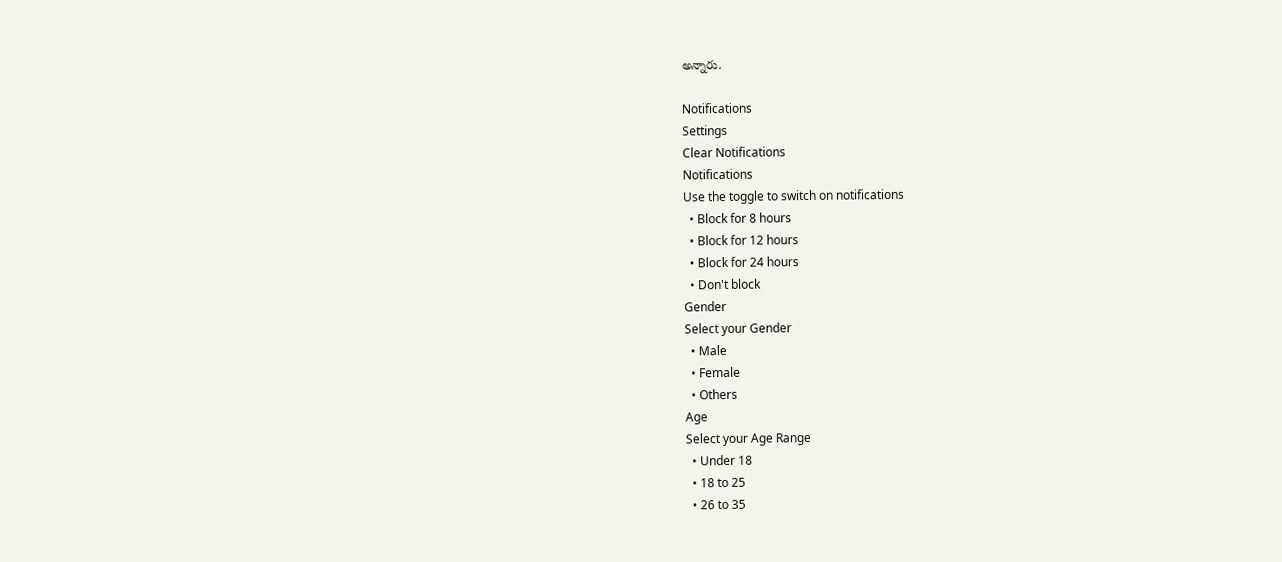అన్నారు.

Notifications
Settings
Clear Notifications
Notifications
Use the toggle to switch on notifications
  • Block for 8 hours
  • Block for 12 hours
  • Block for 24 hours
  • Don't block
Gender
Select your Gender
  • Male
  • Female
  • Others
Age
Select your Age Range
  • Under 18
  • 18 to 25
  • 26 to 35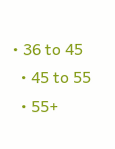• 36 to 45
  • 45 to 55
  • 55+